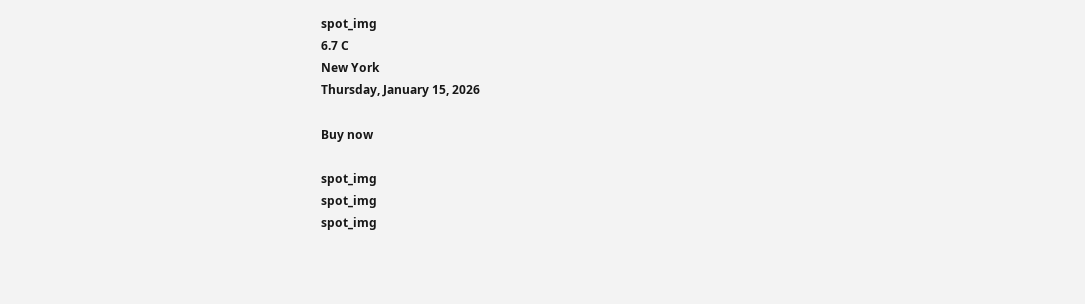spot_img
6.7 C
New York
Thursday, January 15, 2026

Buy now

spot_img
spot_img
spot_img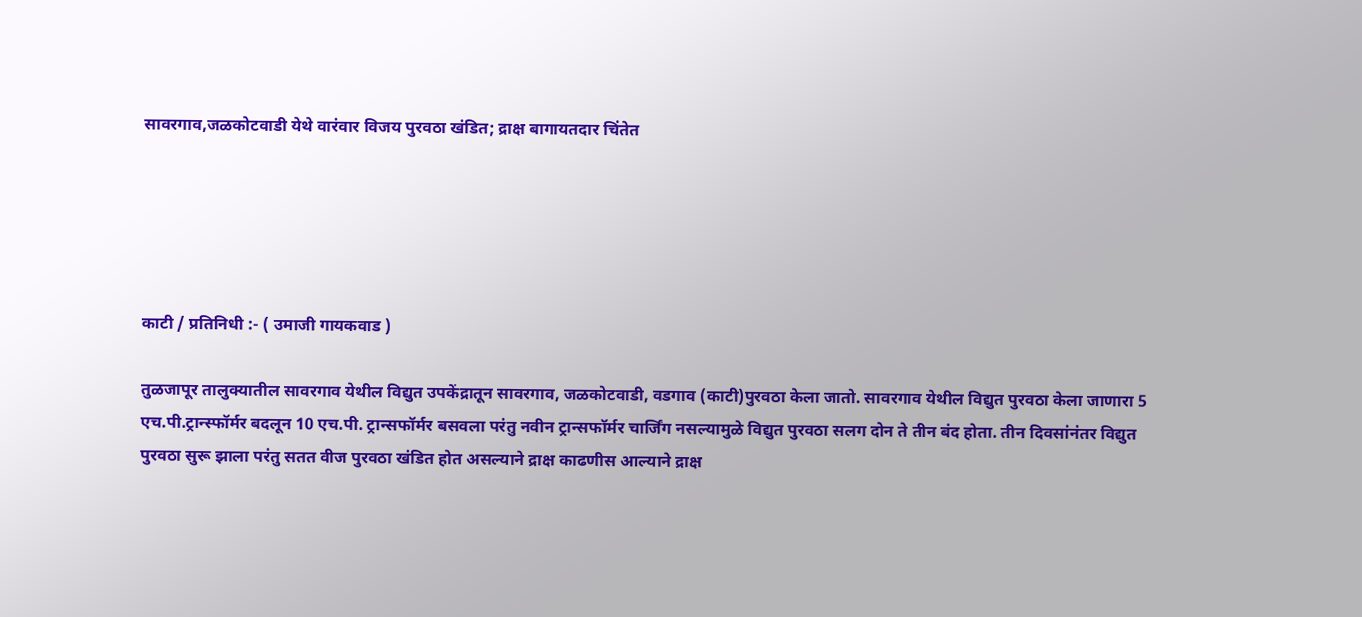सावरगाव,जळकोटवाडी येथे वारंवार विजय पुरवठा खंडित; द्राक्ष बागायतदार चिंतेत





काटी / प्रतिनिधी :- ( उमाजी गायकवाड )

तुळजापूर तालुक्यातील सावरगाव येथील विद्युत उपकेंद्रातून सावरगाव, जळकोटवाडी, वडगाव (काटी)पुरवठा केला जातो. सावरगाव येथील विद्युत पुरवठा केला जाणारा 5 एच.पी.ट्रान्स्फॉर्मर बदलून 10 एच.पी. ट्रान्सफॉर्मर बसवला परंतु नवीन ट्रान्सफॉर्मर चार्जिंग नसल्यामुळे विद्युत पुरवठा सलग दोन ते तीन बंद होता. तीन दिवसांनंतर विद्युत पुरवठा सुरू झाला परंतु सतत वीज पुरवठा खंडित होत असल्याने द्राक्ष काढणीस आल्याने द्राक्ष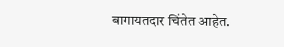बागायतदार चिंतेत आहेत.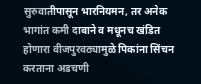सुरुवातीपासून भारनियमन, तर अनेक भागांत कमी दाबाने व मधूनच खंडित होणारा वीजपुरवठ्यामुळे पिकांना सिंचन करताना अडचणी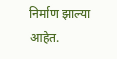निर्माण झाल्या आहेत.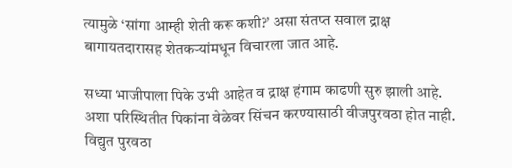त्यामुळे ‘सांगा आम्ही शेती करू कशी?’ असा संतप्त सवाल द्राक्ष बागायतदारासह शेतकऱ्यांमधून विचारला जात आहे.

सध्या भाजीपाला पिके उभी आहेत व द्राक्ष हंगाम काढणी सुरु झाली आहे. अशा परिस्थितीत पिकांना वेळेवर सिंचन करण्यासाठी वीजपुरवठा होत नाही. विद्युत पुरवठा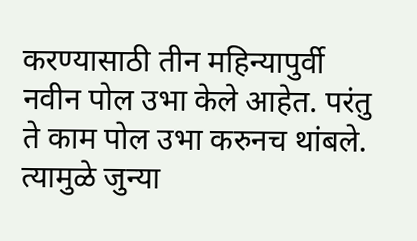करण्यासाठी तीन महिन्यापुर्वी नवीन पोल उभा केले आहेत. परंतु ते काम पोल उभा करुनच थांबले. त्यामुळे जुन्या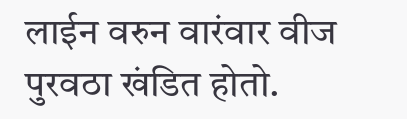लाईन वरुन वारंवार वीज पुरवठा खंडित होतो.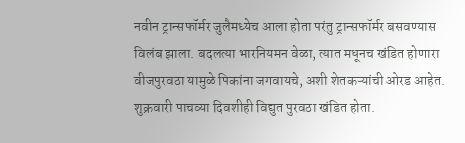नवीन ट्रान्सफॉर्मर जुलैमध्येच आला होता परंतु ट्रान्सफॉर्मर बसवण्यास विलंब झाला. बदलत्या भारनियमन वेळा, त्यात मधूनच खंडित होणारा वीजपुरवठा यामुळे पिकांना जगवायचे, अशी शेतकऱ्यांची ओरड आहेत. शुक्रवारी पाचव्या दिवशीही विद्युत पुरवठा खंडित होता.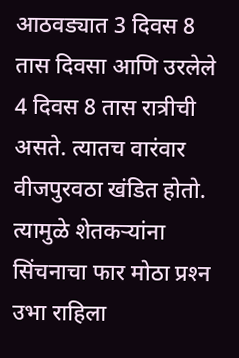आठवड्यात 3 दिवस 8 तास दिवसा आणि उरलेले 4 दिवस 8 तास रात्रीची असते. त्यातच वारंवार वीजपुरवठा खंडित होतो. त्यामुळे शेतकऱ्यांना सिंचनाचा फार मोठा प्रश्‍न उभा राहिला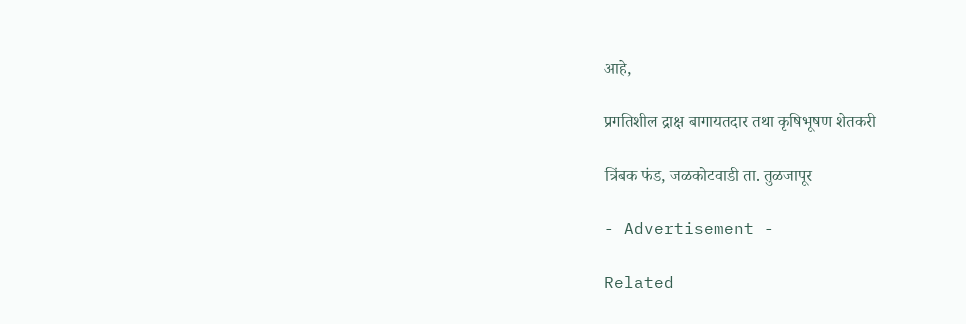आहे,

प्रगतिशील द्राक्ष बागायतदार तथा कृषिभूषण शेतकरी

त्रिंबक फंड, जळकोटवाडी ता. तुळजापूर

- Advertisement -

Related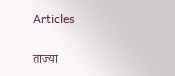Articles

ताज्या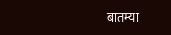बातम्या